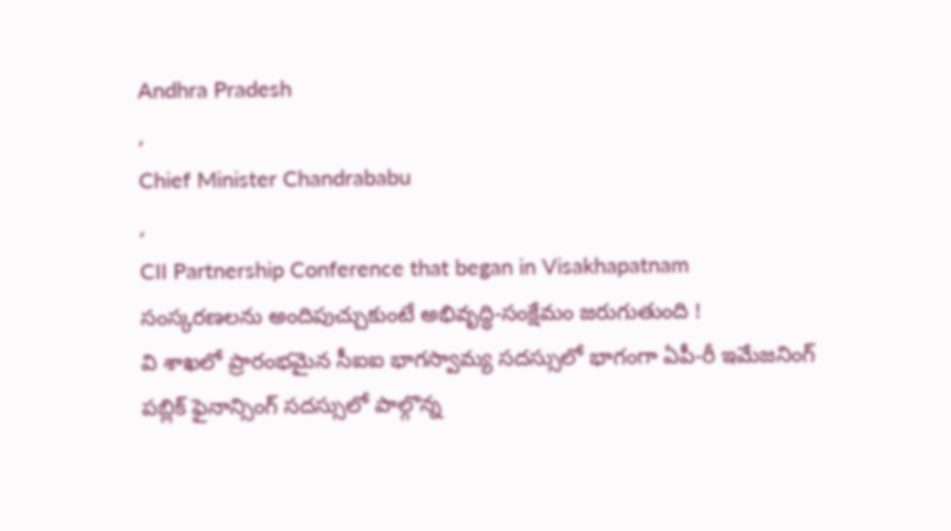Andhra Pradesh
,
Chief Minister Chandrababu
,
CII Partnership Conference that began in Visakhapatnam
సంస్కరణలను అందిపుచ్చుకుంటే అభివృద్ధి-సంక్షేమం జరుగుతుంది !
వి శాఖలో ప్రారంభమైన సీఐఐ భాగస్వామ్య సదస్సులో భాగంగా ఏపీ-రీ ఇమేజనింగ్ పబ్లిక్ ఫైనాన్సింగ్ సదస్సులో పాల్గొన్న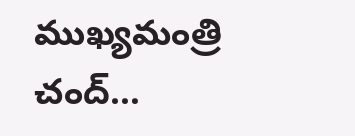ముఖ్యమంత్రి చంద్…